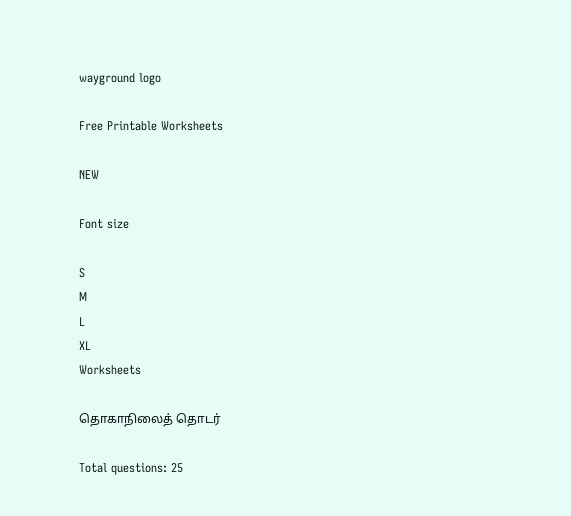wayground logo

Free Printable Worksheets

NEW

Font size

S
M
L
XL
Worksheets

தொகாநிலைத் தொடர்

Total questions: 25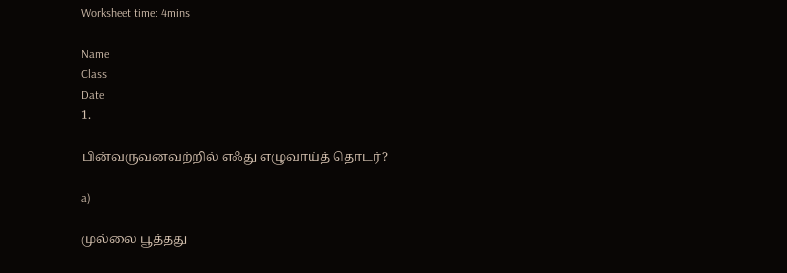Worksheet time: 4mins

Name
Class
Date
1.

பின்வருவனவற்றில் எஃது எழுவாய்த் தொடர்?

a)

முல்லை பூத்தது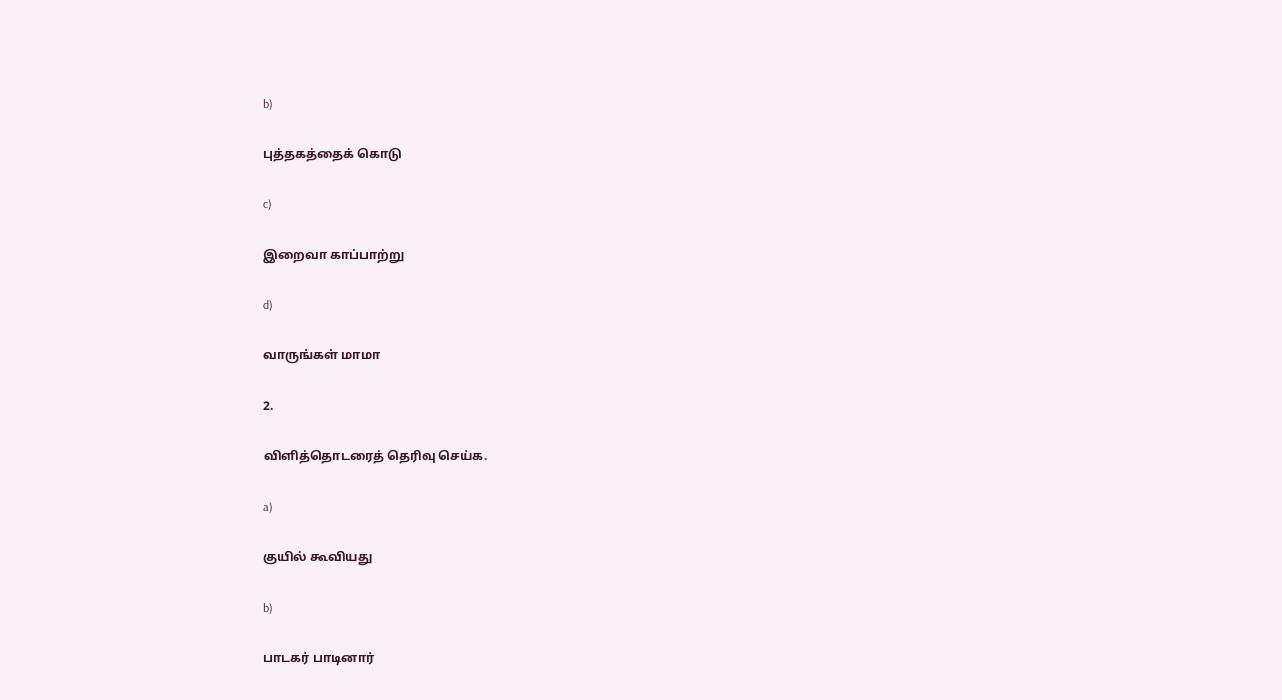b)

புத்தகத்தைக் கொடு

c)

இறைவா காப்பாற்று

d)

வாருங்கள் மாமா

2.

விளித்தொடரைத் தெரிவு செய்க.

a)

குயில் கூவியது

b)

பாடகர் பாடினார்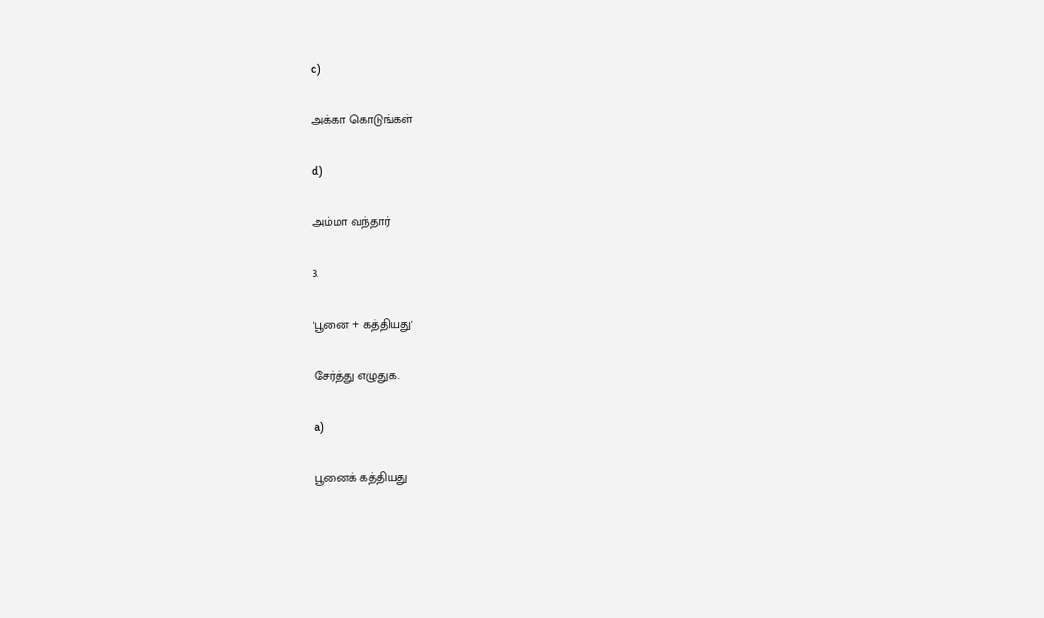c)

அக்கா கொடுங்கள்

d)

அம்மா வந்தார்

3.

'பூனை + கத்தியது'

சேர்த்து எழுதுக.

a)

பூனைக் கத்தியது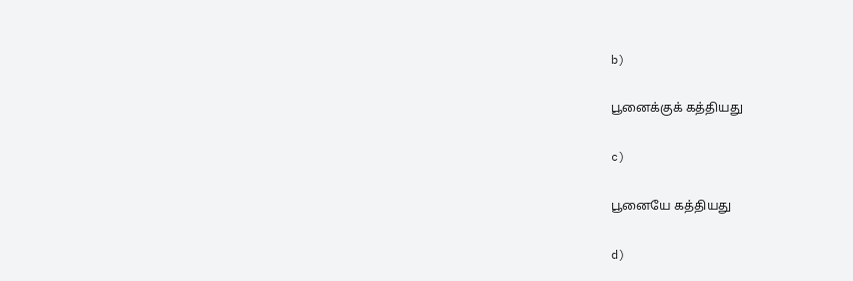b)

பூனைக்குக் கத்தியது

c)

பூனையே கத்தியது

d)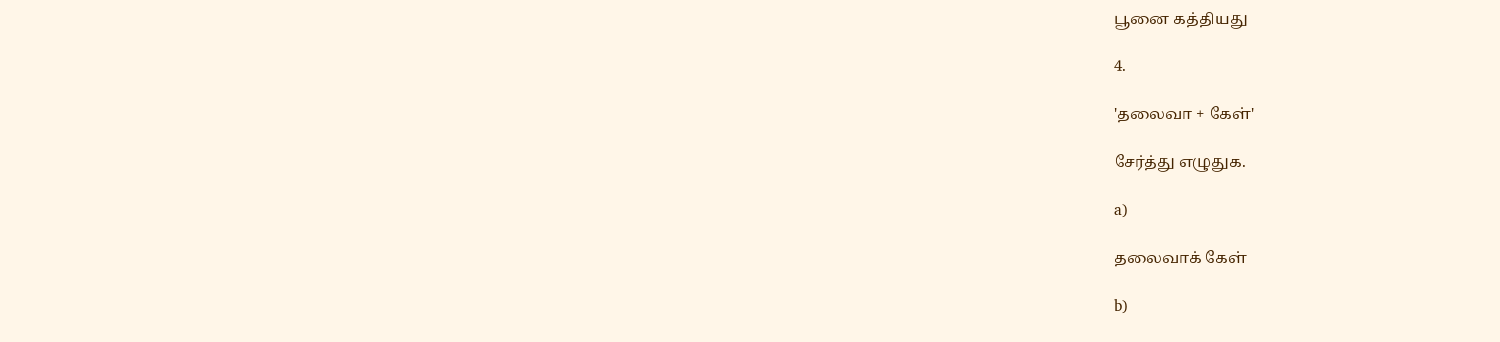பூனை கத்தியது

4.

'தலைவா + கேள்'

சேர்த்து எழுதுக.

a)

தலைவாக் கேள்

b)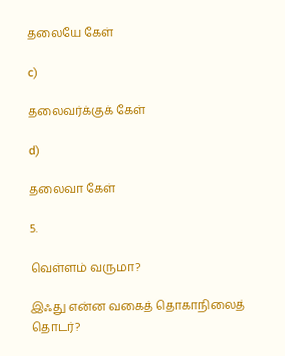தலையே கேள்

c)

தலைவர்க்குக் கேள்

d)

தலைவா கேள்

5.

வெள்ளம் வருமா?

இஃது என்ன வகைத் தொகாநிலைத் தொடர்?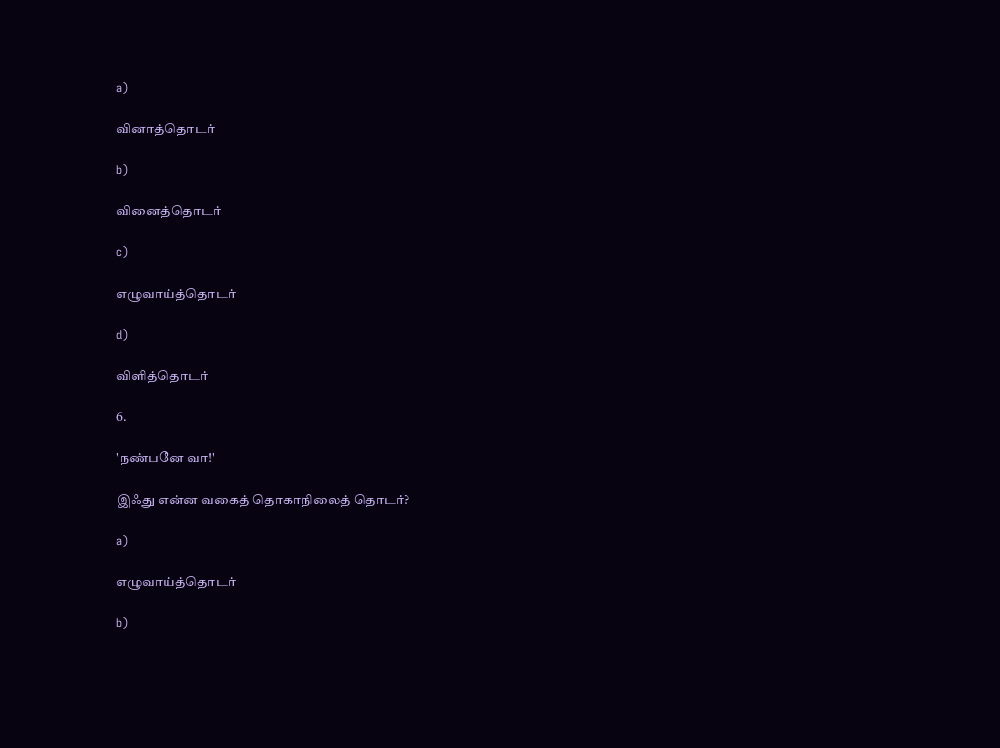a)

வினாத்தொடர்

b)

வினைத்தொடர்

c)

எழுவாய்த்தொடர்

d)

விளித்தொடர்

6.

'நண்பனே வா!'

இஃது என்ன வகைத் தொகாநிலைத் தொடர்?

a)

எழுவாய்த்தொடர்

b)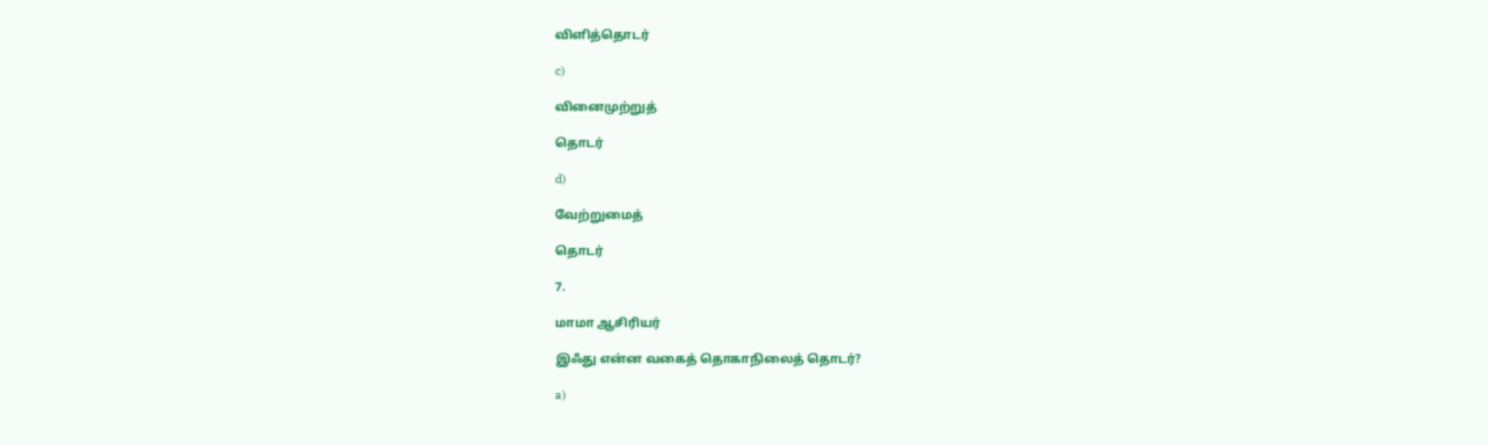விளித்தொடர்

c)

வினைமுற்றுத்

தொடர்

d)

வேற்றுமைத்

தொடர்

7.

மாமா ஆசிரியர்

இஃது என்ன வகைத் தொகாநிலைத் தொடர்?

a)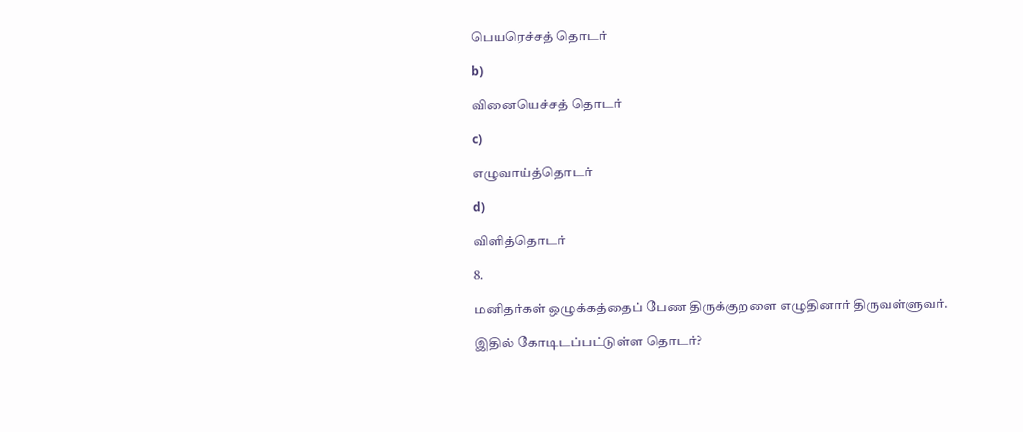பெயரெச்சத் தொடர்

b)

வினையெச்சத் தொடர்

c)

எழுவாய்த்தொடர்

d)

விளித்தொடர்

8.

மனிதர்கள் ஒழுக்கத்தைப் பேண திருக்குறளை எழுதினார் திருவள்ளுவர்.

இதில் கோடிடப்பட்டுள்ள தொடர்?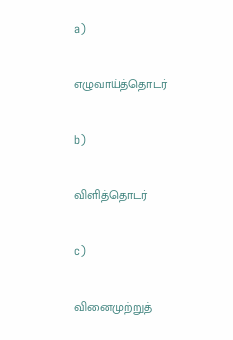a)

எழுவாய்த்தொடர்

b)

விளித்தொடர்

c)

வினைமுற்றுத்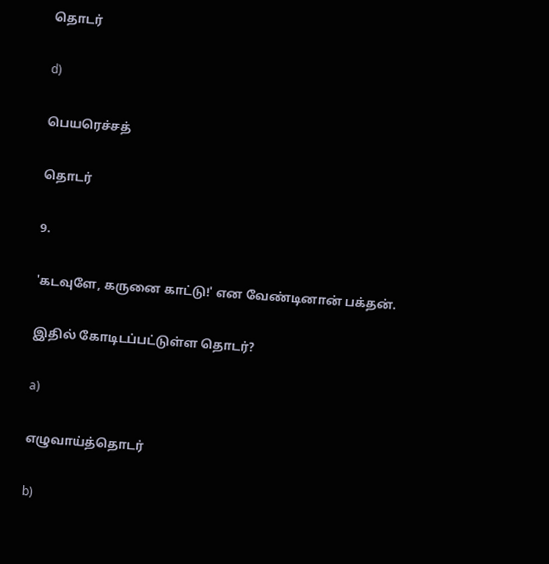தொடர்

d)

பெயரெச்சத்

தொடர்

9.

'கடவுளே, கருனை காட்டு!' என வேண்டினான் பக்தன்.

இதில் கோடிடப்பட்டுள்ள தொடர்?

a)

எழுவாய்த்தொடர்

b)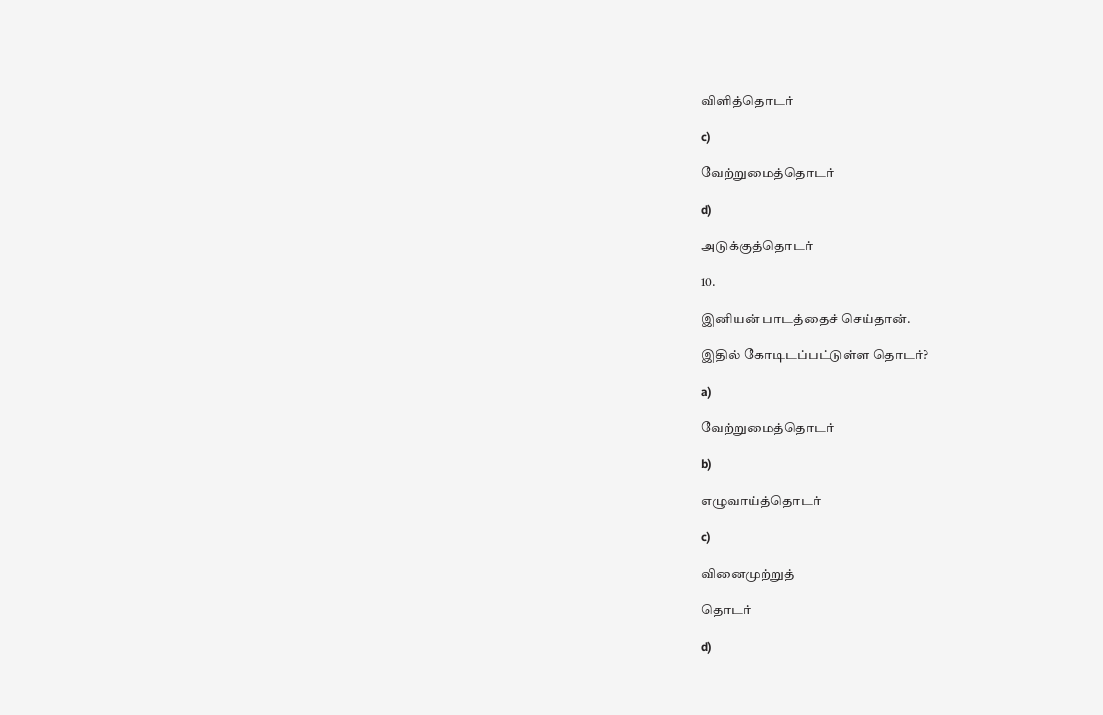விளித்தொடர்

c)

வேற்றுமைத்தொடர்

d)

அடுக்குத்தொடர்

10.

இனியன் பாடத்தைச் செய்தான்.

இதில் கோடிடப்பட்டுள்ள தொடர்?

a)

வேற்றுமைத்தொடர்

b)

எழுவாய்த்தொடர்

c)

வினைமுற்றுத்

தொடர்

d)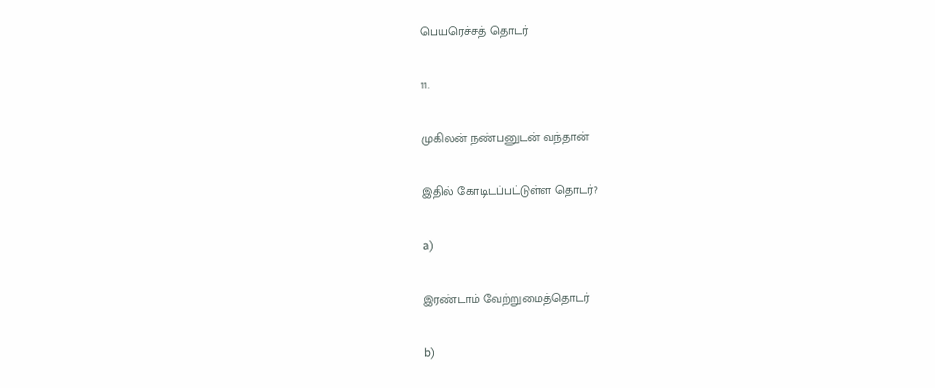பெயரெச்சத் தொடர்

11.

முகிலன் நண்பனுடன் வந்தான்

இதில் கோடிடப்பட்டுள்ள தொடர்?

a)

இரண்டாம் வேற்றுமைத்தொடர்

b)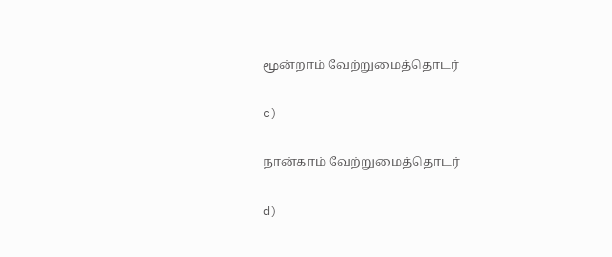மூன்றாம் வேற்றுமைத்தொடர்

c)

நான்காம் வேற்றுமைத்தொடர்

d)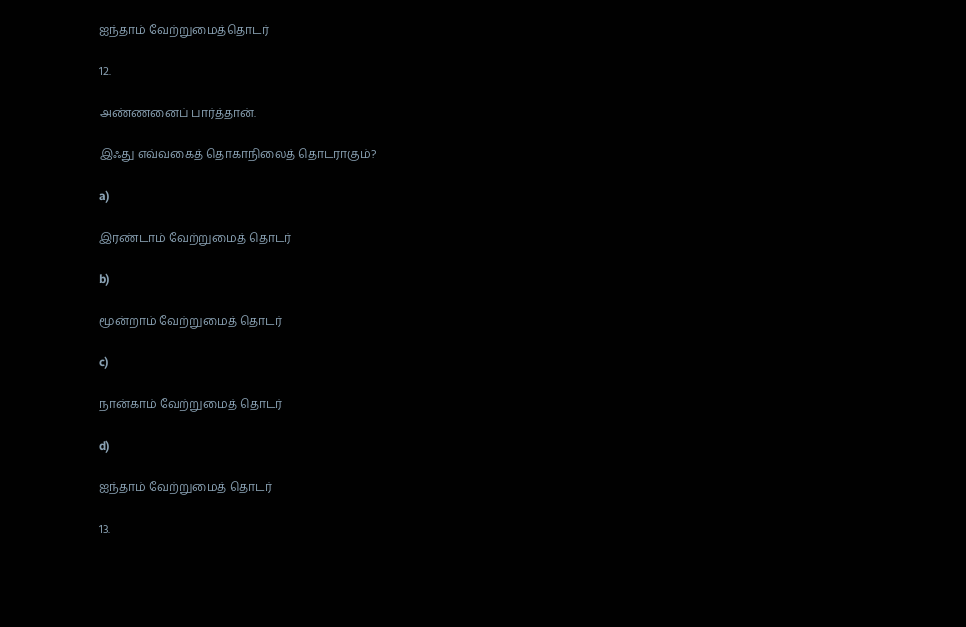ஐந்தாம் வேற்றுமைத்தொடர்

12.

அண்ணனைப் பார்த்தான்.

இஃது எவ்வகைத் தொகாநிலைத் தொடராகும்?

a)

இரண்டாம் வேற்றுமைத் தொடர்

b)

மூன்றாம் வேற்றுமைத் தொடர்

c)

நான்காம் வேற்றுமைத் தொடர்

d)

ஐந்தாம் வேற்றுமைத் தொடர்

13.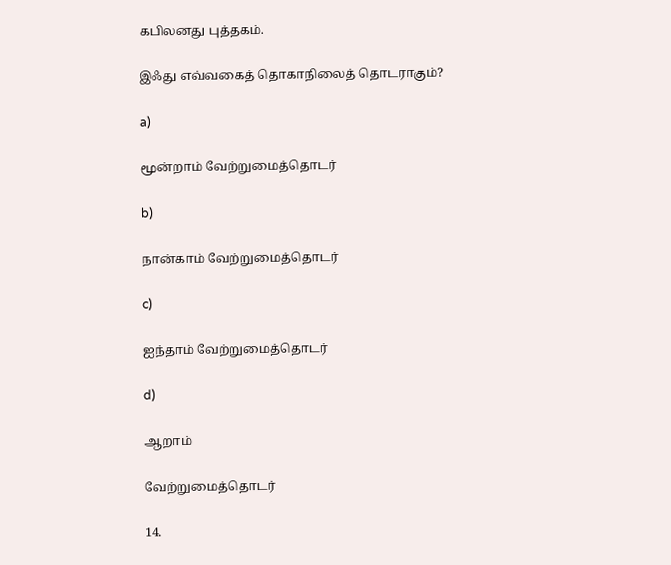கபிலனது புத்தகம்.

இஃது எவ்வகைத் தொகாநிலைத் தொடராகும்?

a)

மூன்றாம் வேற்றுமைத்தொடர்

b)

நான்காம் வேற்றுமைத்தொடர்

c)

ஐந்தாம் வேற்றுமைத்தொடர்

d)

ஆறாம்

வேற்றுமைத்தொடர்

14.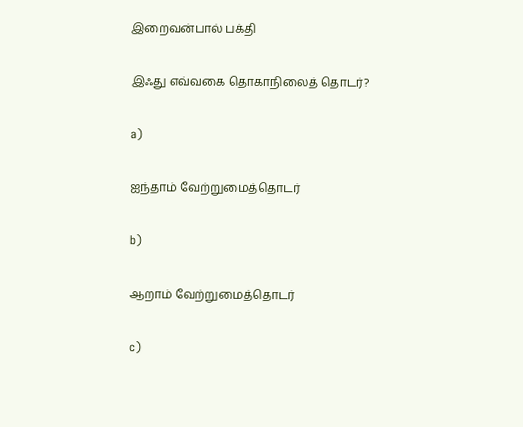இறைவன்பால் பக்தி

இஃது எவ்வகை தொகாநிலைத் தொடர்?

a)

ஐந்தாம் வேற்றுமைத்தொடர்

b)

ஆறாம் வேற்றுமைத்தொடர்

c)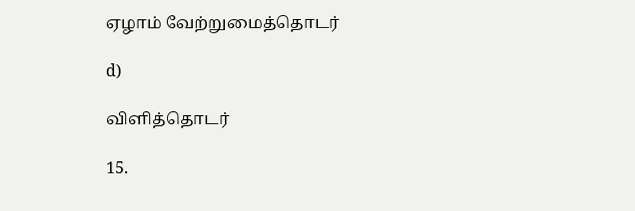ஏழாம் வேற்றுமைத்தொடர்

d)

விளித்தொடர்

15.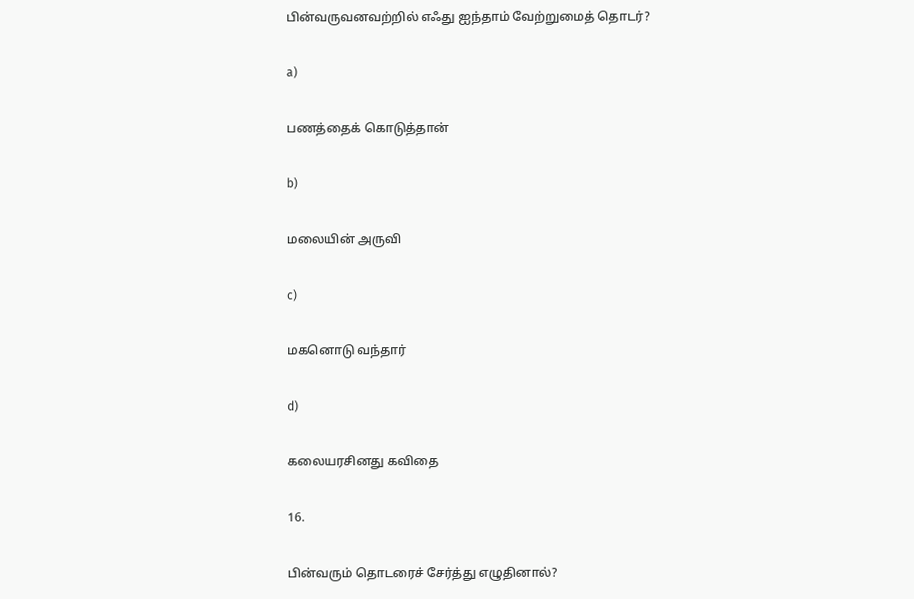பின்வருவனவற்றில் எஃது ஐந்தாம் வேற்றுமைத் தொடர்?

a)

பணத்தைக் கொடுத்தான்

b)

மலையின் அருவி

c)

மகனொடு வந்தார்

d)

கலையரசினது கவிதை

16.

பின்வரும் தொடரைச் சேர்த்து எழுதினால்?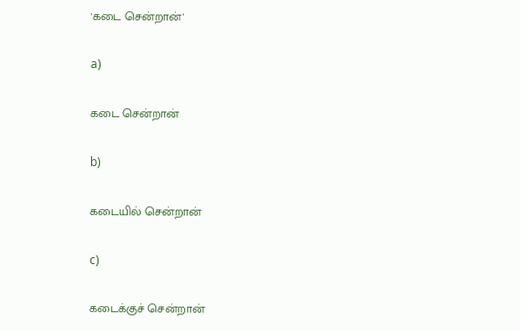'கடை சென்றான்'

a)

கடை சென்றான்

b)

கடையில் சென்றான்

c)

கடைக்குச் சென்றான்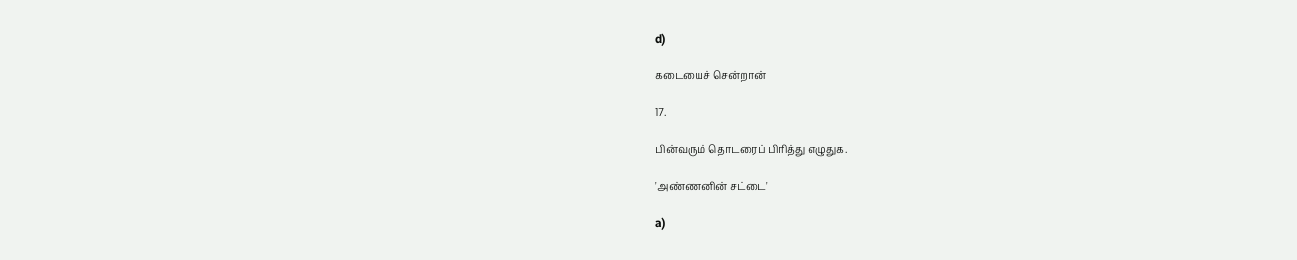d)

கடையைச் சென்றான்

17.

பின்வரும் தொடரைப் பிரித்து எழுதுக.

'அண்ணனின் சட்டை'

a)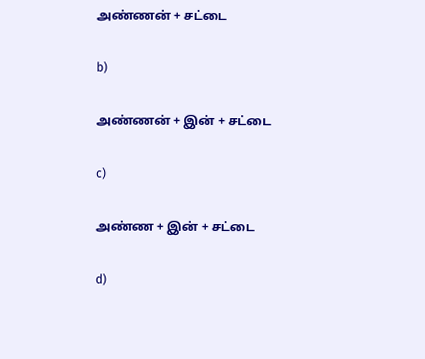அண்ணன் + சட்டை

b)

அண்ணன் + இன் + சட்டை

c)

அண்ண + இன் + சட்டை

d)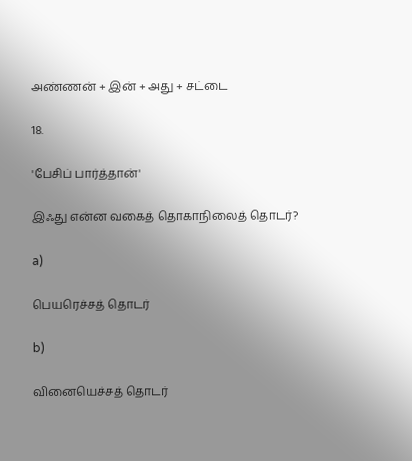அண்ணன் + இன் + அது + சட்டை

18.

'பேசிப் பார்த்தான்'

இஃது என்ன வகைத் தொகாநிலைத் தொடர்?

a)

பெயரெச்சத் தொடர்

b)

வினையெச்சத் தொடர்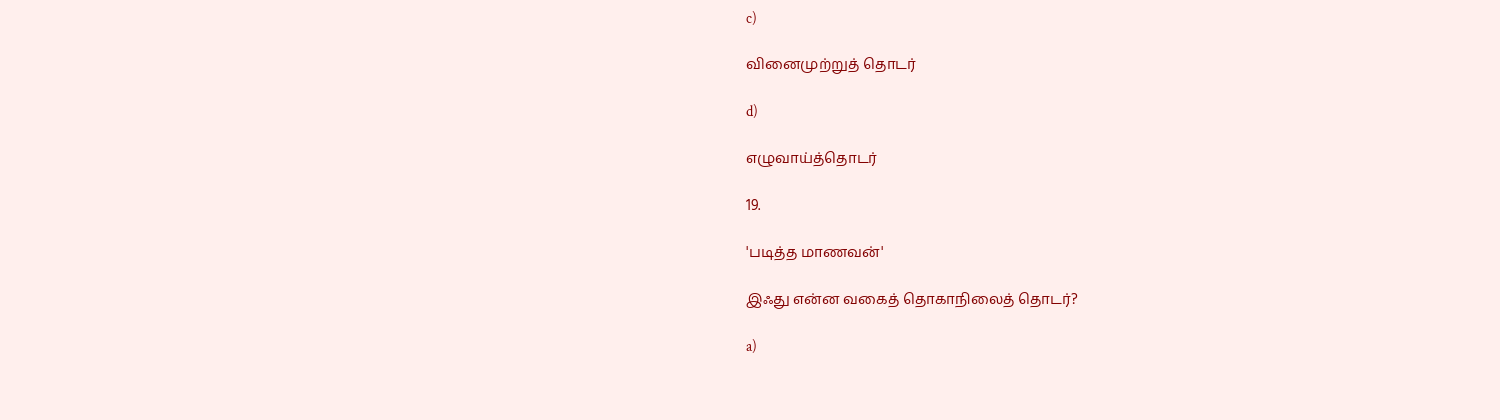c)

வினைமுற்றுத் தொடர்

d)

எழுவாய்த்தொடர்

19.

'படித்த மாணவன்'

இஃது என்ன வகைத் தொகாநிலைத் தொடர்?

a)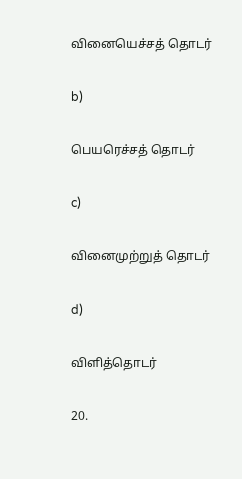வினையெச்சத் தொடர்

b)

பெயரெச்சத் தொடர்

c)

வினைமுற்றுத் தொடர்

d)

விளித்தொடர்

20.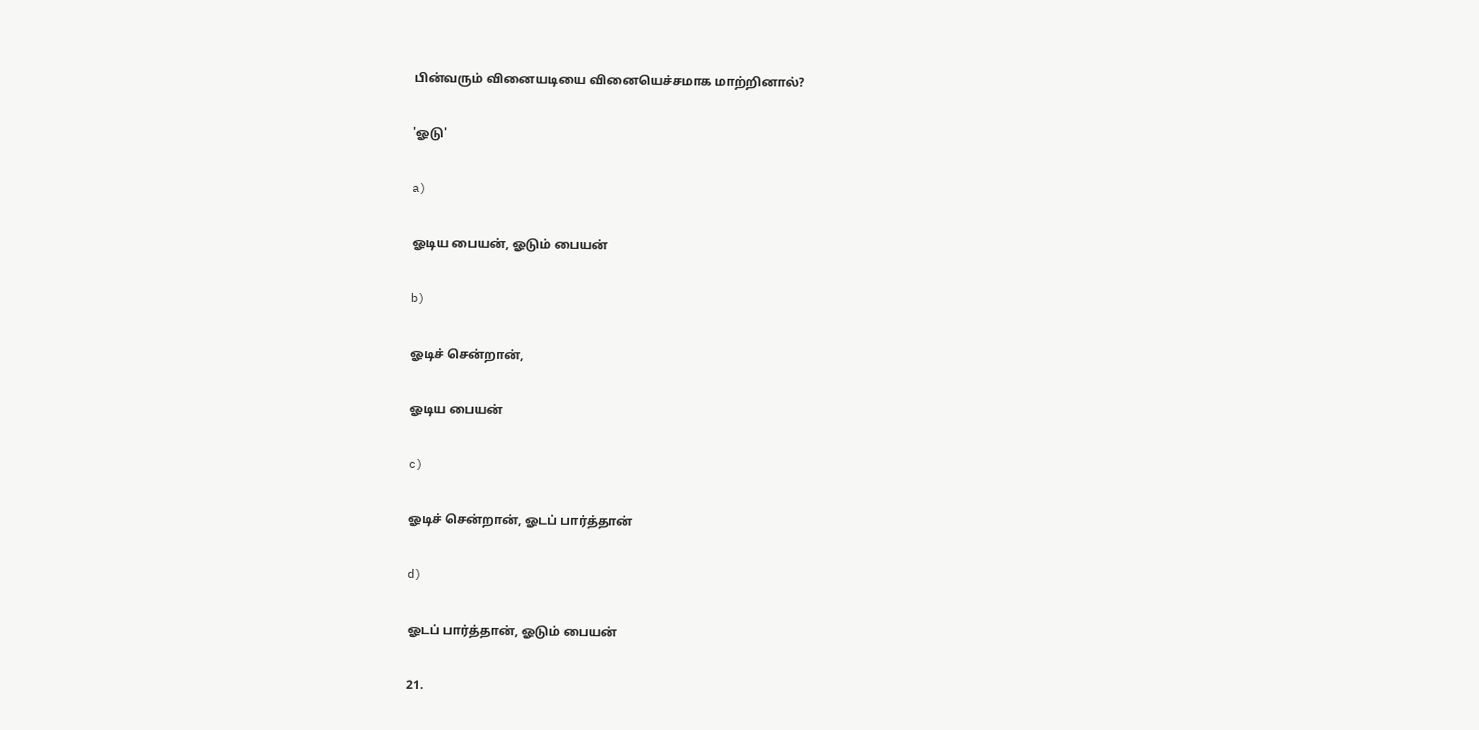பின்வரும் வினையடியை வினையெச்சமாக மாற்றினால்?

'ஓடு'

a)

ஓடிய பையன், ஓடும் பையன்

b)

ஓடிச் சென்றான்,

ஓடிய பையன்

c)

ஓடிச் சென்றான், ஓடப் பார்த்தான்

d)

ஓடப் பார்த்தான், ஓடும் பையன்

21.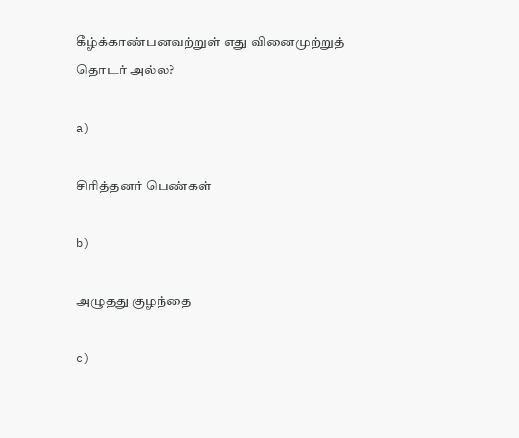கீழ்க்காண்பனவற்றுள் எது வினைமுற்றுத் தொடர் அல்ல?

a)

சிரித்தனர் பெண்கள்

b)

அழுதது குழந்தை

c)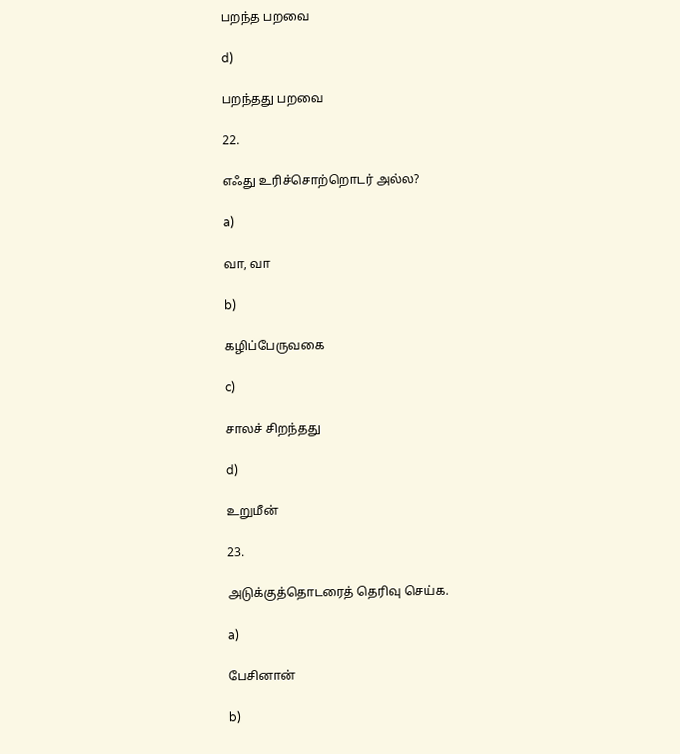பறந்த பறவை

d)

பறந்தது பறவை

22.

எஃது உரிச்சொற்றொடர் அல்ல?

a)

வா, வா

b)

கழிப்பேருவகை

c)

சாலச் சிறந்தது

d)

உறுமீன்

23.

அடுக்குத்தொடரைத் தெரிவு செய்க.

a)

பேசினான்

b)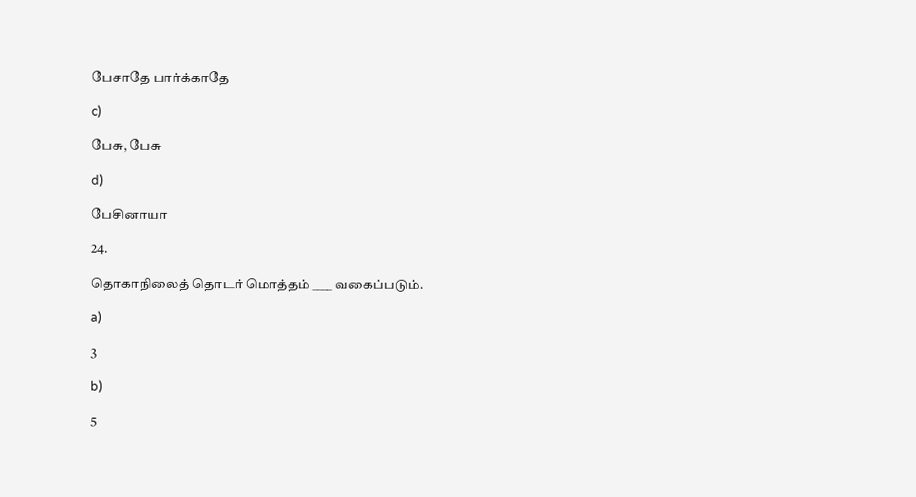பேசாதே பார்க்காதே

c)

பேசு, பேசு

d)

பேசினாயா

24.

தொகாநிலைத் தொடர் மொத்தம் ____ வகைப்படும்.

a)

3

b)

5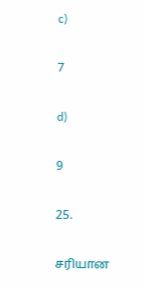c)

7

d)

9

25.

சரியான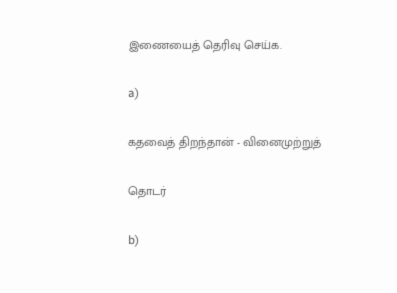இணையைத் தெரிவு செய்க.

a)

கதவைத் திறந்தான் - வினைமுற்றுத்

தொடர்

b)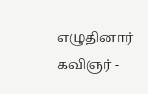எழுதினார் கவிஞர் -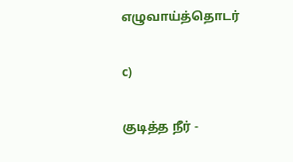எழுவாய்த்தொடர்

c)

குடித்த நீர் -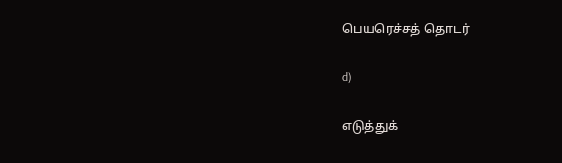பெயரெச்சத் தொடர்

d)

எடுத்துக்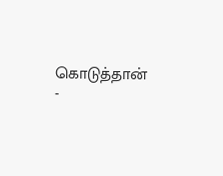கொடுத்தான் -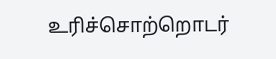உரிச்சொற்றொடர்